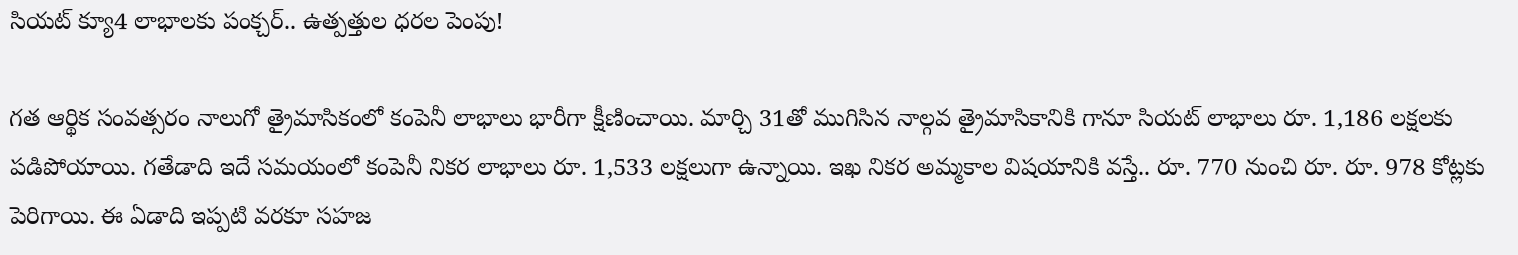సియట్ క్యూ4 లాభాలకు పంక్చర్.. ఉత్పత్తుల ధరల పెంపు!

గత ఆర్థిక సంవత్సరం నాలుగో త్రైమాసికంలో కంపెనీ లాభాలు భారీగా క్షీణించాయి. మార్చి 31తో ముగిసిన నాల్గవ త్రైమాసికానికి గానూ సియట్ లాభాలు రూ. 1,186 లక్షలకు పడిపోయాయి. గతేడాది ఇదే సమయంలో కంపెనీ నికర లాభాలు రూ. 1,533 లక్షలుగా ఉన్నాయి. ఇఖ నికర అమ్మకాల విషయానికి వస్తే.. రూ. 770 నుంచి రూ. రూ. 978 కోట్లకు పెరిగాయి. ఈ ఏడాది ఇప్పటి వరకూ సహజ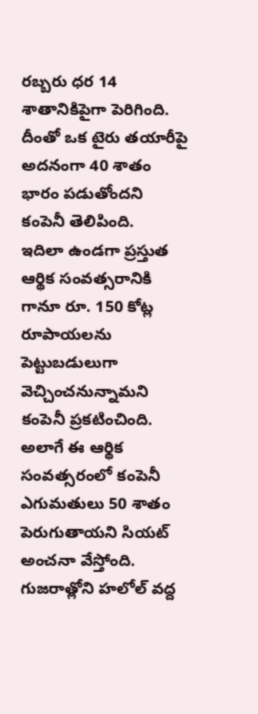రబ్బరు ధర 14 శాతానికిపైగా పెరిగింది. దీంతో ఒక టైరు తయారీపై అదనంగా 40 శాతం భారం పడుతోందని కంపెనీ తెలిపింది.
ఇదిలా ఉండగా ప్రస్తుత ఆర్థిక సంవత్సరానికి గానూ రూ. 150 కోట్ల రూపాయలను పెట్టుబడులుగా వెచ్చించనున్నామని కంపెనీ ప్రకటించింది. అలాగే ఈ ఆర్థిక సంవత్సరంలో కంపెనీ ఎగుమతులు 50 శాతం పెరుగుతాయని సియట్ అంచనా వేస్తోంది. గుజరాత్లోని హలోల్ వద్ద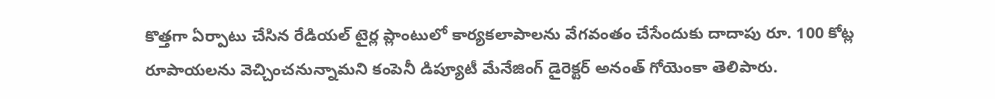కొత్తగా ఏర్పాటు చేసిన రేడియల్ టైర్ల ప్లాంటులో కార్యకలాపాలను వేగవంతం చేసేందుకు దాదాపు రూ. 100 కోట్ల రూపాయలను వెచ్చించనున్నామని కంపెనీ డిప్యూటీ మేనేజింగ్ డైరెక్టర్ అనంత్ గోయెంకా తెలిపారు.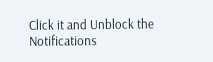Click it and Unblock the Notifications